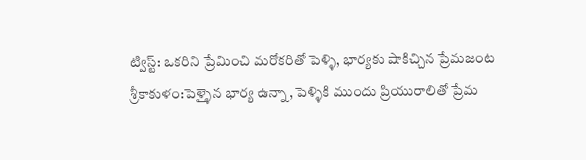ట్విస్ట్: ఒకరిని ప్రేమించి మరోకరితో పెళ్ళి, భార్యకు షాకిచ్చిన ప్రేమజంట
శ్రీకాకుళం:పెళ్ళైన భార్య ఉన్నా, పెళ్ళికి ముందు ప్రియురాలితో ప్రేమ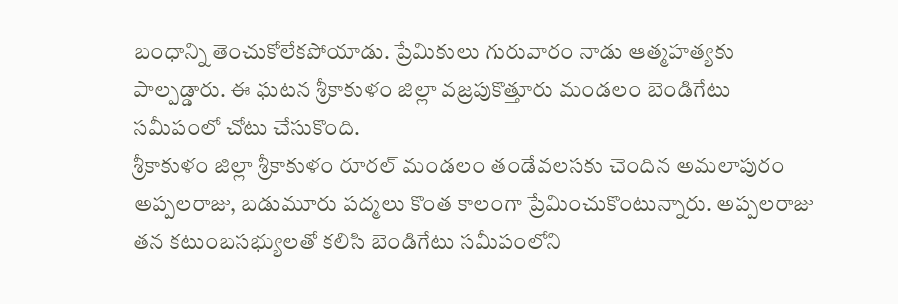బంధాన్ని తెంచుకోలేకపోయాడు. ప్రేమికులు గురువారం నాడు ఆత్మహత్యకు పాల్పడ్డారు. ఈ ఘటన శ్రీకాకుళం జిల్లా వజ్రపుకొత్తూరు మండలం బెండిగేటు సమీపంలో చోటు చేసుకొంది.
శ్రీకాకుళం జిల్లా శ్రీకాకుళం రూరల్ మండలం తండేవలసకు చెందిన అమలాపురం అప్పలరాజు, బడుమూరు పద్మలు కొంత కాలంగా ప్రేమించుకొంటున్నారు. అప్పలరాజు తన కటుంబసభ్యులతో కలిసి బెండిగేటు సమీపంలోని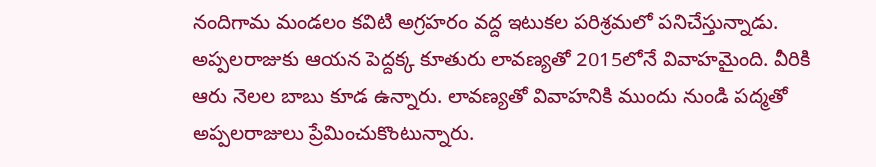నందిగామ మండలం కవిటి అగ్రహరం వద్ద ఇటుకల పరిశ్రమలో పనిచేస్తున్నాడు.
అప్పలరాజుకు ఆయన పెద్దక్క కూతురు లావణ్యతో 2015లోనే వివాహమైంది. వీరికి ఆరు నెలల బాబు కూడ ఉన్నారు. లావణ్యతో వివాహనికి ముందు నుండి పద్మతో అప్పలరాజులు ప్రేమించుకొంటున్నారు.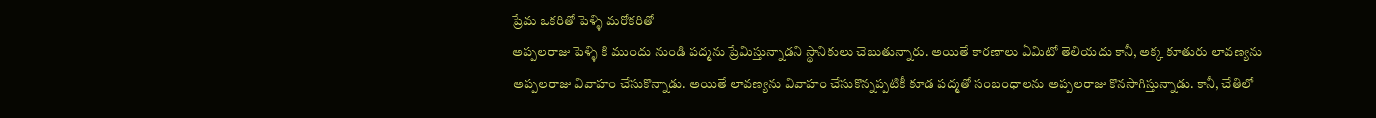ప్రేమ ఒకరితో పెళ్ళి మరోకరితో
అప్పలరాజు పెళ్ళి కి ముందు నుండి పద్మను ప్రేమిస్తున్నాడని స్థానికులు చెబుతున్నారు. అయితే కారణాలు ఏమిటో తెలియదు కానీ, అక్క కూతురు లావణ్యను అప్పలరాజు వివాహం చేసుకొన్నాడు. అయితే లావణ్యను వివాహం చేసుకొన్నప్పటికీ కూడ పద్మతో సంబంధాలను అప్పలరాజు కొనసాగిస్తున్నాడు. కానీ, చేతిలో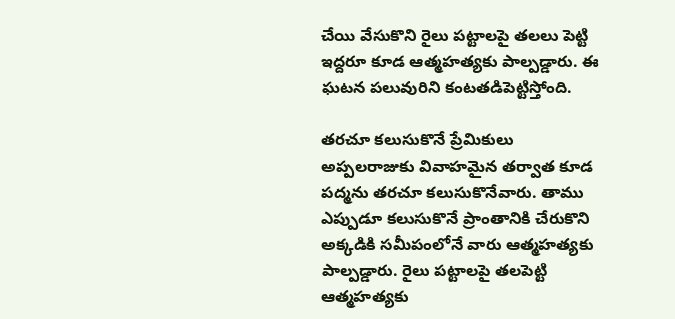చేయి వేసుకొని రైలు పట్టాలపై తలలు పెట్టి ఇద్దరూ కూడ ఆత్మహత్యకు పాల్పడ్డారు. ఈ ఘటన పలువురిని కంటతడిపెట్టిస్తోంది.

తరచూ కలుసుకొనే ప్రేమికులు
అప్పలరాజుకు వివాహమైన తర్వాత కూడ పద్మను తరచూ కలుసుకొనేవారు. తాము ఎప్పుడూ కలుసుకొనే ప్రాంతానికి చేరుకొని అక్కడికి సమీపంలోనే వారు ఆత్మహత్యకు పాల్పడ్డారు. రైలు పట్టాలపై తలపెట్టి ఆత్మహత్యకు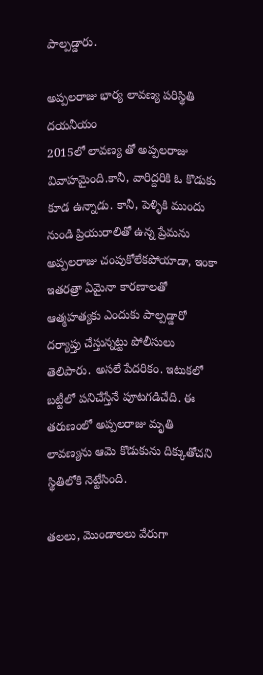పాల్పడ్డారు.

అప్పలరాజు భార్య లావణ్య పరిస్థితి దయనీయం
2015లో లావణ్య తో అప్పలరాజు వివాహమైంది.కానీ, వారిద్దరికి ఓ కొడుకు కూడ ఉన్నాడు. కానీ, పెళ్ళికి ముందు నుండి ప్రియురాలితో ఉన్న ప్రేమను అప్పలరాజు చంపుకోలేకపోయాడా, ఇంకా ఇతరత్రా ఏమైనా కారణాలతో ఆత్మహత్యకు ఎందుకు పాల్పడ్డారో దర్యాప్తు చేస్తున్నట్టు పోలీసులు తెలిపారు. అసలే పేదరికం. ఇటుకలో బట్టీలో పనిచేస్తేనే పూటగడిచేది. ఈ తరుణంలో అప్పలరాజు మృతి లావణ్యను ఆమె కొడుకును దిక్కుతోచని స్థితిలోకి నెట్టేసింది.

తలలు, మొండాలలు వేరుగా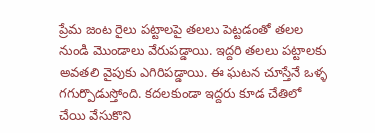ప్రేమ జంట రైలు పట్టాలపై తలలు పెట్టడంతో తలల నుండి మొండాలు వేరుపడ్డాయి. ఇద్దరి తలలు పట్టాలకు అవతలి వైపుకు ఎగిరిపడ్డాయి. ఈ ఘటన చూస్తేనే ఒళ్ళ గగుర్పొడుస్తోంది. కదలకుండా ఇద్దరు కూడ చేతిలో చేయి వేసుకొని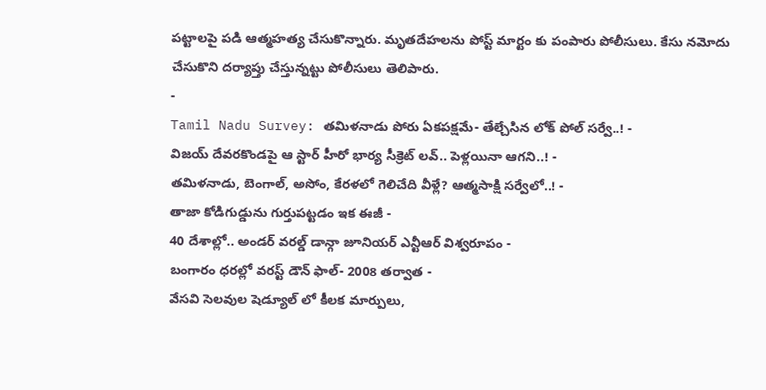పట్టాలపై పడి ఆత్మహత్య చేసుకొన్నారు. మృతదేహలను పోస్ట్ మార్టం కు పంపారు పోలీసులు. కేసు నమోదు చేసుకొని దర్యాప్తు చేస్తున్నట్టు పోలీసులు తెలిపారు.
-
Tamil Nadu Survey: తమిళనాడు పోరు ఏకపక్షమే- తేల్చేసిన లోక్ పోల్ సర్వే..! -
విజయ్ దేవరకొండపై ఆ స్టార్ హీరో భార్య సీక్రెట్ లవ్.. పెళ్లయినా ఆగని..! -
తమిళనాడు, బెంగాల్, అసోం, కేరళలో గెలిచేది వీళ్లే? ఆత్మసాక్షి సర్వేలో..! -
తాజా కోడిగుడ్డును గుర్తుపట్టడం ఇక ఈజీ -
40 దేశాల్లో.. అండర్ వరల్డ్ డాన్గా జూనియర్ ఎన్టీఆర్ విశ్వరూపం -
బంగారం ధరల్లో వరస్ట్ డౌన్ ఫాల్- 2008 తర్వాత -
వేసవి సెలవుల షెడ్యూల్ లో కీలక మార్పులు,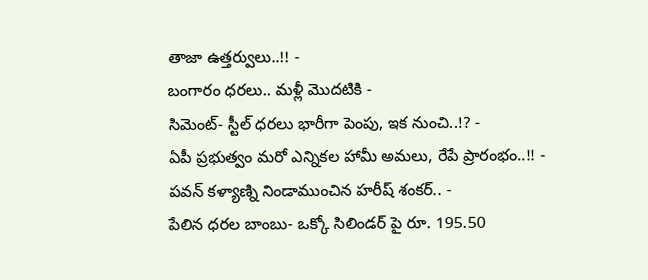తాజా ఉత్తర్వులు..!! -
బంగారం ధరలు.. మళ్లీ మొదటికి -
సిమెంట్- స్టీల్ ధరలు భారీగా పెంపు, ఇక నుంచి..!? -
ఏపీ ప్రభుత్వం మరో ఎన్నికల హామీ అమలు, రేపే ప్రారంభం..!! -
పవన్ కళ్యాణ్ని నిండాముంచిన హరీష్ శంకర్.. -
పేలిన ధరల బాంబు- ఒక్కో సిలిండర్ పై రూ. 195.50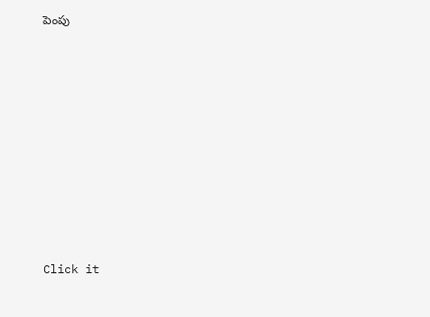పెంపు












Click it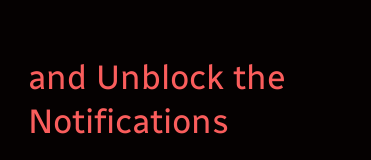and Unblock the Notifications